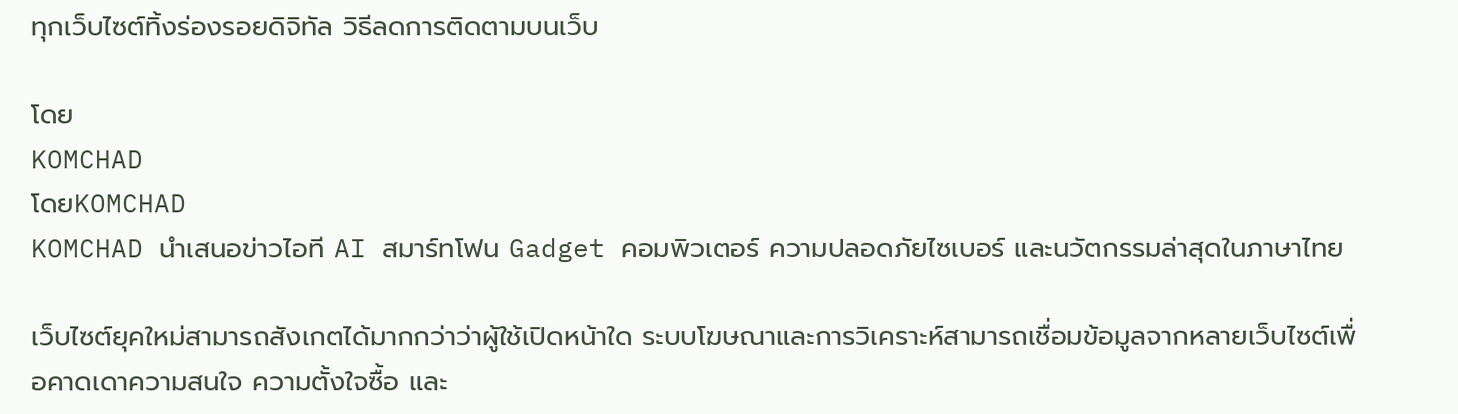ทุกเว็บไซต์ทิ้งร่องรอยดิจิทัล วิธีลดการติดตามบนเว็บ

โดย
KOMCHAD
โดยKOMCHAD
KOMCHAD นำเสนอข่าวไอที AI สมาร์ทโฟน Gadget คอมพิวเตอร์ ความปลอดภัยไซเบอร์ และนวัตกรรมล่าสุดในภาษาไทย

เว็บไซต์ยุคใหม่สามารถสังเกตได้มากกว่าว่าผู้ใช้เปิดหน้าใด ระบบโฆษณาและการวิเคราะห์สามารถเชื่อมข้อมูลจากหลายเว็บไซต์เพื่อคาดเดาความสนใจ ความตั้งใจซื้อ และ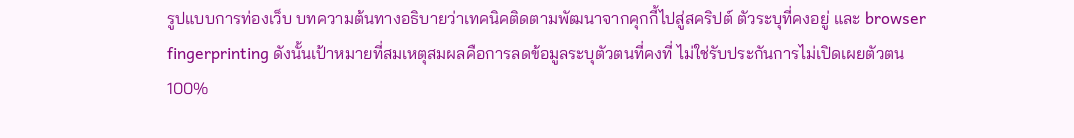รูปแบบการท่องเว็บ บทความต้นทางอธิบายว่าเทคนิคติดตามพัฒนาจากคุกกี้ไปสู่สคริปต์ ตัวระบุที่คงอยู่ และ browser fingerprinting ดังนั้นเป้าหมายที่สมเหตุสมผลคือการลดข้อมูลระบุตัวตนที่คงที่ ไม่ใช่รับประกันการไม่เปิดเผยตัวตน 100%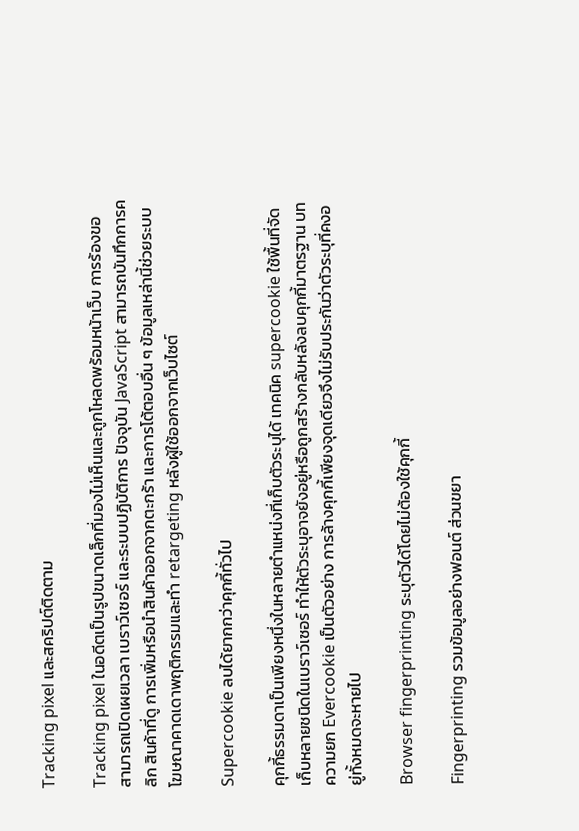Tracking pixel และสคริปต์ติดตาม

Tracking pixel ในอดีตเป็นรูปขนาดเล็กที่มองไม่เห็นและถูกโหลดพร้อมหน้าเว็บ การร้องขอสามารถเปิดเผยเวลา เบราว์เซอร์ และระบบปฏิบัติการ ปัจจุบัน JavaScript สามารถบันทึกการคลิก สินค้าที่ดู การเพิ่มหรือนำสินค้าออกจากตะกร้า และการโต้ตอบอื่น ๆ ข้อมูลเหล่านี้ช่วยระบบโฆษณาคาดเดาพฤติกรรมและทำ retargeting หลังผู้ใช้ออกจากเว็บไซต์

Supercookie ลบได้ยากกว่าคุกกี้ทั่วไป

คุกกี้ธรรมดาเป็นเพียงหนึ่งในหลายตำแหน่งที่เก็บตัวระบุได้ เทคนิค supercookie ใช้พื้นที่จัดเก็บหลายชนิดในเบราว์เซอร์ ทำให้ตัวระบุอาจยังอยู่หรือถูกสร้างกลับหลังลบคุกกี้มาตรฐาน บทความยก Evercookie เป็นตัวอย่าง การล้างคุกกี้เพียงจุดเดียวจึงไม่รับประกันว่าตัวระบุที่คงอยู่ทั้งหมดจะหายไป

Browser fingerprinting ระบุตัวได้โดยไม่ต้องใช้คุกกี้

Fingerprinting รวมข้อมูลอย่างฟอนต์ ส่วนขยา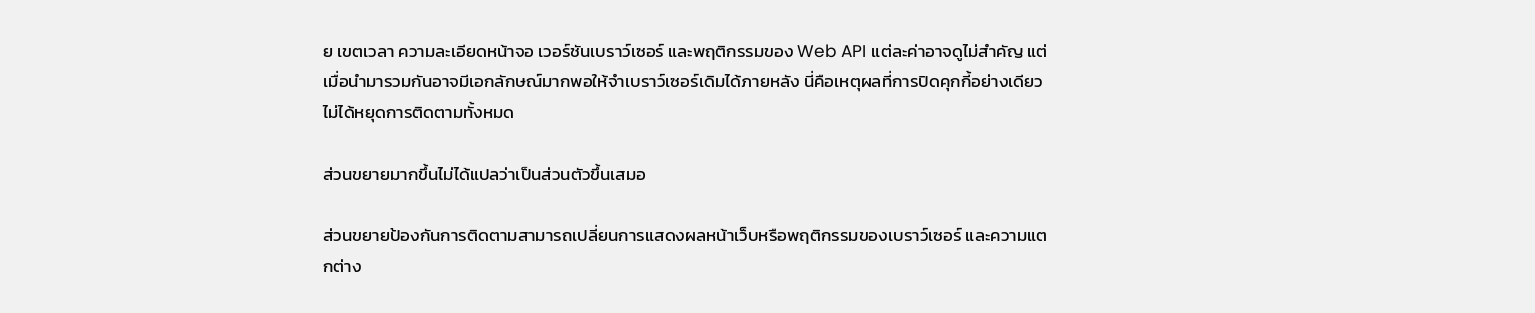ย เขตเวลา ความละเอียดหน้าจอ เวอร์ชันเบราว์เซอร์ และพฤติกรรมของ Web API แต่ละค่าอาจดูไม่สำคัญ แต่เมื่อนำมารวมกันอาจมีเอกลักษณ์มากพอให้จำเบราว์เซอร์เดิมได้ภายหลัง นี่คือเหตุผลที่การปิดคุกกี้อย่างเดียวไม่ได้หยุดการติดตามทั้งหมด

ส่วนขยายมากขึ้นไม่ได้แปลว่าเป็นส่วนตัวขึ้นเสมอ

ส่วนขยายป้องกันการติดตามสามารถเปลี่ยนการแสดงผลหน้าเว็บหรือพฤติกรรมของเบราว์เซอร์ และความแตกต่าง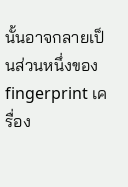นั้นอาจกลายเป็นส่วนหนึ่งของ fingerprint เครื่อง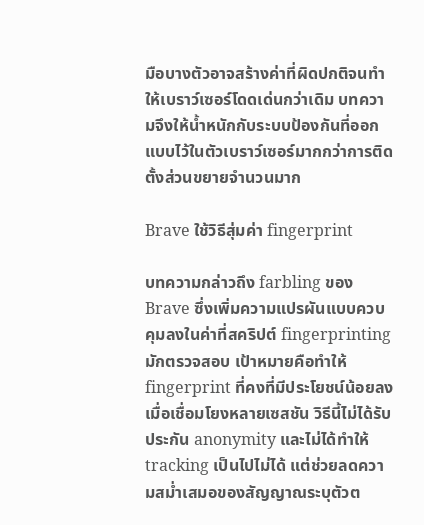มือบางตัวอาจสร้างค่าที่ผิดปกติจนทำให้เบราว์เซอร์โดดเด่นกว่าเดิม บทความจึงให้น้ำหนักกับระบบป้องกันที่ออกแบบไว้ในตัวเบราว์เซอร์มากกว่าการติดตั้งส่วนขยายจำนวนมาก

Brave ใช้วิธีสุ่มค่า fingerprint

บทความกล่าวถึง farbling ของ Brave ซึ่งเพิ่มความแปรผันแบบควบคุมลงในค่าที่สคริปต์ fingerprinting มักตรวจสอบ เป้าหมายคือทำให้ fingerprint ที่คงที่มีประโยชน์น้อยลงเมื่อเชื่อมโยงหลายเซสชัน วิธีนี้ไม่ได้รับประกัน anonymity และไม่ได้ทำให้ tracking เป็นไปไม่ได้ แต่ช่วยลดความสม่ำเสมอของสัญญาณระบุตัวต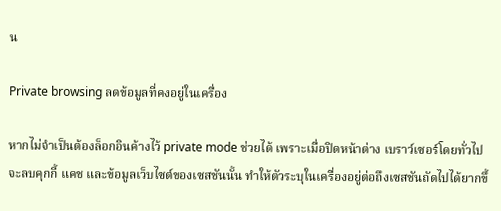น

Private browsing ลดข้อมูลที่คงอยู่ในเครื่อง

หากไม่จำเป็นต้องล็อกอินค้างไว้ private mode ช่วยได้ เพราะเมื่อปิดหน้าต่าง เบราว์เซอร์โดยทั่วไปจะลบคุกกี้ แคช และข้อมูลเว็บไซต์ของเซสชันนั้น ทำให้ตัวระบุในเครื่องอยู่ต่อถึงเซสชันถัดไปได้ยากขึ้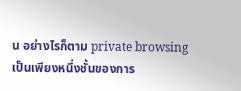น อย่างไรก็ตาม private browsing เป็นเพียงหนึ่งชั้นของการ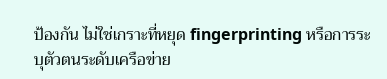ป้องกัน ไม่ใช่เกราะที่หยุด fingerprinting หรือการระบุตัวตนระดับเครือข่าย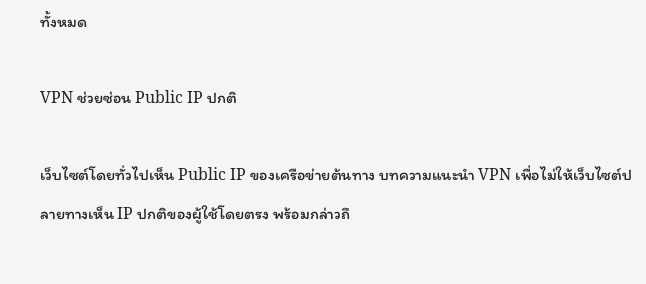ทั้งหมด

VPN ช่วยซ่อน Public IP ปกติ

เว็บไซต์โดยทั่วไปเห็น Public IP ของเครือข่ายต้นทาง บทความแนะนำ VPN เพื่อไม่ให้เว็บไซต์ปลายทางเห็น IP ปกติของผู้ใช้โดยตรง พร้อมกล่าวถึ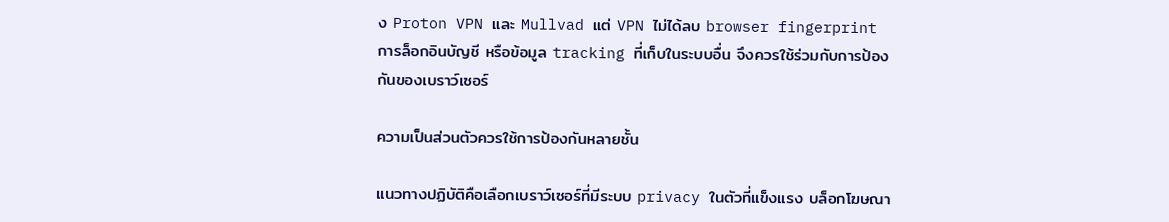ง Proton VPN และ Mullvad แต่ VPN ไม่ได้ลบ browser fingerprint การล็อกอินบัญชี หรือข้อมูล tracking ที่เก็บในระบบอื่น จึงควรใช้ร่วมกับการป้องกันของเบราว์เซอร์

ความเป็นส่วนตัวควรใช้การป้องกันหลายชั้น

แนวทางปฏิบัติคือเลือกเบราว์เซอร์ที่มีระบบ privacy ในตัวที่แข็งแรง บล็อกโฆษณา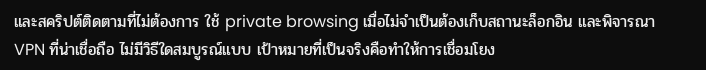และสคริปต์ติดตามที่ไม่ต้องการ ใช้ private browsing เมื่อไม่จำเป็นต้องเก็บสถานะล็อกอิน และพิจารณา VPN ที่น่าเชื่อถือ ไม่มีวิธีใดสมบูรณ์แบบ เป้าหมายที่เป็นจริงคือทำให้การเชื่อมโยง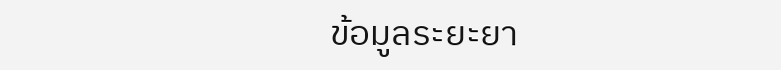ข้อมูลระยะยา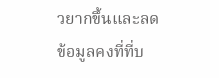วยากขึ้นและลดข้อมูลคงที่ที่บ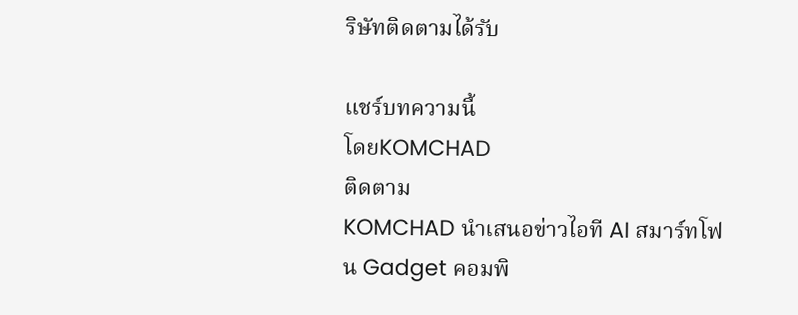ริษัทติดตามได้รับ

แชร์บทความนี้
โดยKOMCHAD
ติดตาม
KOMCHAD นำเสนอข่าวไอที AI สมาร์ทโฟน Gadget คอมพิ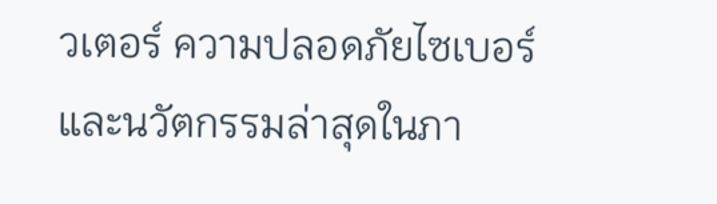วเตอร์ ความปลอดภัยไซเบอร์ และนวัตกรรมล่าสุดในภา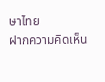ษาไทย
ฝากความคิดเห็น